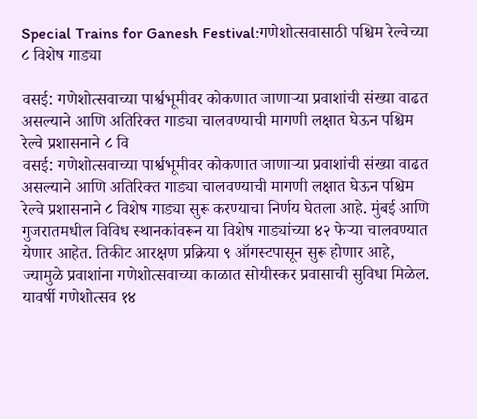Special Trains for Ganesh Festival:गणेशोत्सवासाठी पश्चिम रेल्वेच्या ८ विशेष गाड्या

वसई: गणेशोत्सवाच्या पार्श्वभूमीवर कोकणात जाणाऱ्या प्रवाशांची संख्या वाढत असल्याने आणि अतिरिक्त गाड्या चालवण्याची मागणी लक्षात घेऊन पश्चिम रेल्वे प्रशासनाने ८ वि
वसई: गणेशोत्सवाच्या पार्श्वभूमीवर कोकणात जाणाऱ्या प्रवाशांची संख्या वाढत असल्याने आणि अतिरिक्त गाड्या चालवण्याची मागणी लक्षात घेऊन पश्चिम रेल्वे प्रशासनाने ८ विशेष गाड्या सुरू करण्याचा निर्णय घेतला आहे. मुंबई आणि गुजरातमधील विविध स्थानकांवरून या विशेष गाड्यांच्या ४२ फेऱ्या चालवण्यात येणार आहेत. तिकीट आरक्षण प्रक्रिया ९ ऑगस्टपासून सुरू होणार आहे, ज्यामुळे प्रवाशांना गणेशोत्सवाच्या काळात सोयीस्कर प्रवासाची सुविधा मिळेल. यावर्षी गणेशोत्सव १४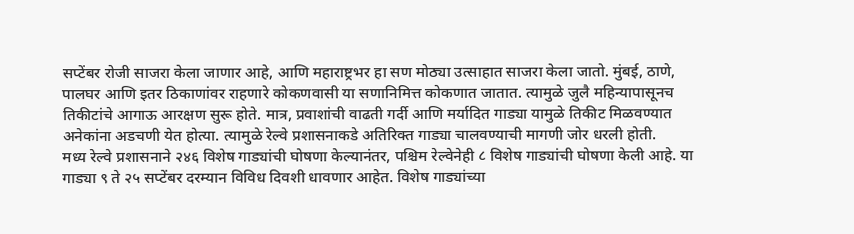सप्टेंबर रोजी साजरा केला जाणार आहे, आणि महाराष्ट्रभर हा सण मोठ्या उत्साहात साजरा केला जातो. मुंबई, ठाणे, पालघर आणि इतर ठिकाणांवर राहणारे कोकणवासी या सणानिमित्त कोकणात जातात. त्यामुळे जुलै महिन्यापासूनच तिकीटांचे आगाऊ आरक्षण सुरू होते. मात्र, प्रवाशांची वाढती गर्दी आणि मर्यादित गाड्या यामुळे तिकीट मिळवण्यात अनेकांना अडचणी येत होत्या. त्यामुळे रेल्वे प्रशासनाकडे अतिरिक्त गाड्या चालवण्याची मागणी जोर धरली होती.
मध्य रेल्वे प्रशासनाने २४६ विशेष गाड्यांची घोषणा केल्यानंतर, पश्चिम रेल्वेनेही ८ विशेष गाड्यांची घोषणा केली आहे. या गाड्या ९ ते २५ सप्टेंबर दरम्यान विविध दिवशी धावणार आहेत. विशेष गाड्यांच्या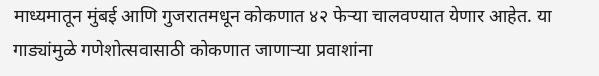माध्यमातून मुंबई आणि गुजरातमधून कोकणात ४२ फेऱ्या चालवण्यात येणार आहेत. या गाड्यांमुळे गणेशोत्सवासाठी कोकणात जाणाऱ्या प्रवाशांना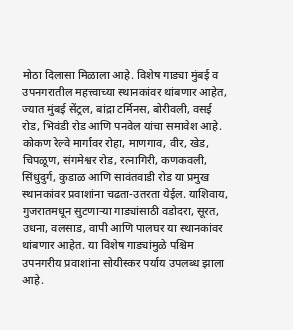मोठा दिलासा मिळाला आहे. विशेष गाड्या मुंबई व उपनगरातील महत्त्वाच्या स्थानकांवर थांबणार आहेत, ज्यात मुंबई सेंट्रल, बांद्रा टर्मिनस, बोरीवली, वसई रोड, भिवंडी रोड आणि पनवेल यांचा समावेश आहे. कोकण रेल्वे मार्गावर रोहा, माणगाव, वीर, खेड, चिपळूण, संगमेश्वर रोड, रत्नागिरी, कणकवली, सिंधुदुर्ग, कुडाळ आणि सावंतवाडी रोड या प्रमुख स्थानकांवर प्रवाशांना चढता-उतरता येईल. याशिवाय, गुजरातमधून सुटणाऱ्या गाड्यांसाठी वडोदरा, सूरत, उधना, वलसाड, वापी आणि पालघर या स्थानकांवर थांबणार आहेत. या विशेष गाड्यांमुळे पश्चिम उपनगरीय प्रवाशांना सोयीस्कर पर्याय उपलब्ध झाला आहे.